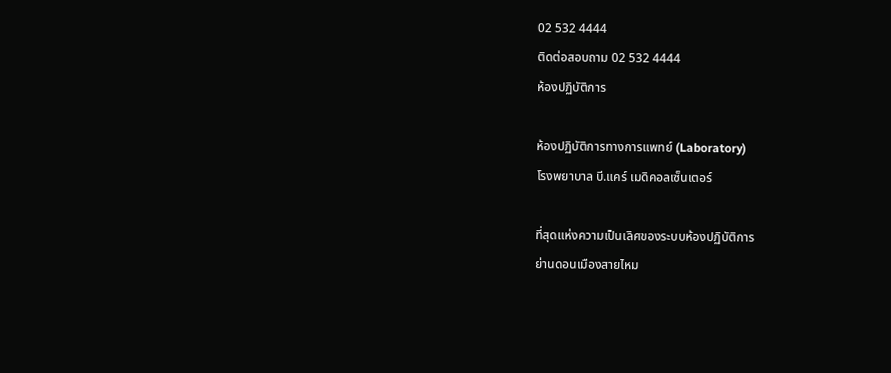02 532 4444
ติดต่อสอบถาม 02 532 4444
ห้องปฏิบัติการ

ห้องปฏิบัติการทางการแพทย์ (Laboratory)
โรงพยาบาล บี.แคร์ เมดิคอลเซ็นเตอร์

ที่สุดแห่งความเป็นเลิศของระบบห้องปฏิบัติการ
ย่านดอนเมืองสายไหม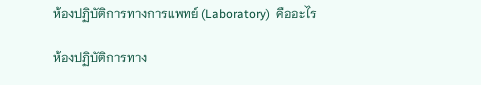ห้องปฏิบัติการทางการแพทย์ (Laboratory)  คืออะไร

ห้องปฏิบัติการทาง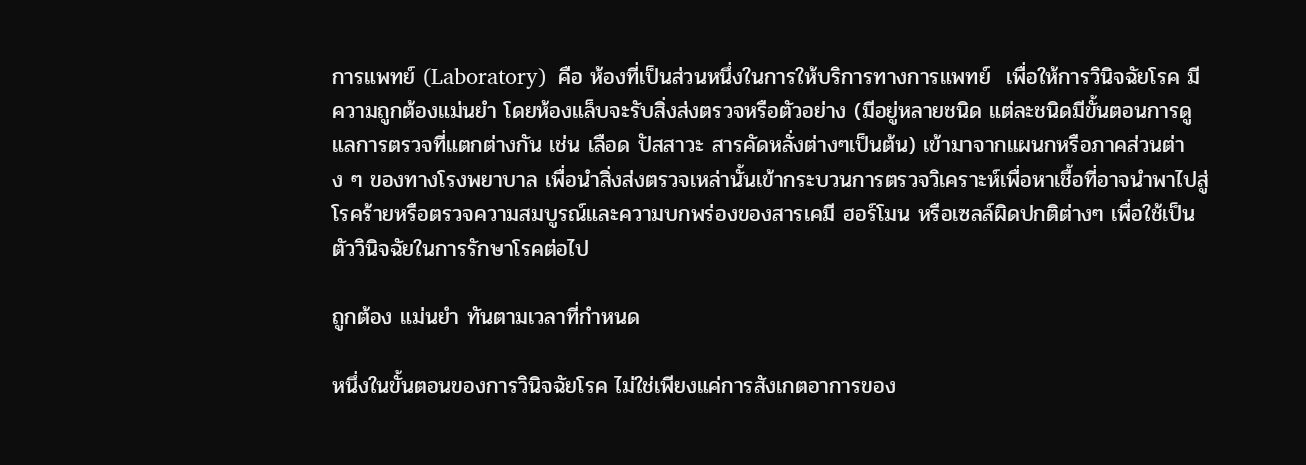การแพทย์ (Laboratory)  คือ ห้องที่เป็นส่วนหนึ่งในการให้บริการทางการแพทย์  เพื่อให้การวินิจฉัยโรค มีความถูกต้องแม่นยำ โดยห้องแล็บจะรับสิ่งส่งตรวจหรือตัวอย่าง (มีอยู่หลายชนิด แต่ละชนิดมีขั้นตอนการดูแลการตรวจที่แตกต่างกัน เช่น เลือด ปัสสาวะ สารคัดหลั่งต่างๆเป็นต้น) เข้ามาจากแผนกหรือภาคส่วนต่าง ๆ ของทางโรงพยาบาล เพื่อนำสิ่งส่งตรวจเหล่านั้นเข้ากระบวนการตรวจวิเคราะห์เพื่อหาเชื้อที่อาจนำพาไปสู่โรคร้ายหรือตรวจความสมบูรณ์และความบกพร่องของสารเคมี ฮอร์โมน หรือเซลล์ผิดปกติต่างๆ เพื่อใช้เป็นตัววินิจฉัยในการรักษาโรคต่อไป

ถูกต้อง แม่นยำ ทันตามเวลาที่กำหนด

หนึ่งในขั้นตอนของการวินิจฉัยโรค ไม่ใช่เพียงแค่การสังเกตอาการของ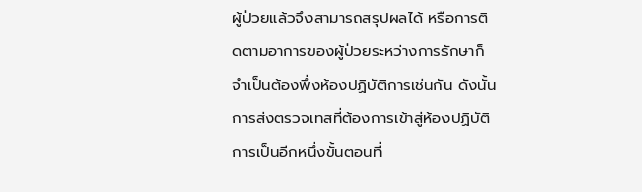ผู้ป่วยแล้วจึงสามารถสรุปผลได้ หรือการติดตามอาการของผู้ป่วยระหว่างการรักษาก็จำเป็นต้องพึ่งห้องปฏิบัติการเช่นกัน ดังนั้น การส่งตรวจเทสที่ต้องการเข้าสู่ห้องปฏิบัติการเป็นอีกหนึ่งขั้นตอนที่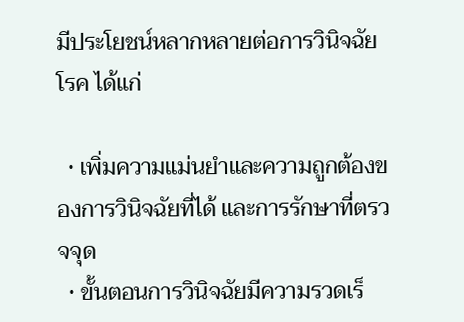มีประโยชน์หลากหลายต่อการวินิจฉัยโรค ได้แก่

  • เพิ่มความแม่นยำและความถูกต้องของการวินิจฉัยที่ได้ และการรักษาที่ตรวจจุด
  • ขั้นตอนการวินิจฉัยมีความรวดเร็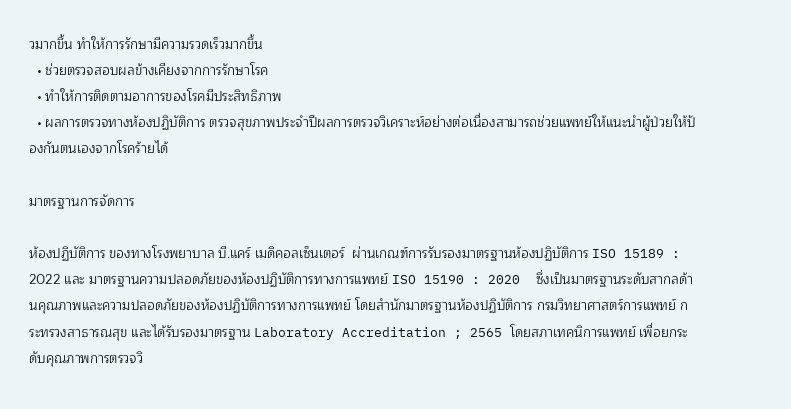วมากขึ้น ทำให้การรักษามีความรวดเร็วมากขึ้น
  • ช่วยตรวจสอบผลข้างเคียงจากการรักษาโรค
  • ทำให้การติดตามอาการของโรคมีประสิทธิภาพ
  • ผลการตรวจทางห้องปฏิบัติการ ตรวจสุขภาพประจำปีผลการตรวจวิเคราะห์อย่างต่อเนื่องสามารถช่วยแพทย์ให้แนะนำผู้ป่วยให้ป้องกันตนเองจากโรคร้ายได้

มาตรฐานการจัดการ

ห้องปฏิบัติการ ของทางโรงพยาบาล บี.แคร์ เมดิคอลเซ็นเตอร์  ผ่านเกณฑ์การรับรองมาตรฐานห้องปฏิบัติการ ISO 15189 : 2022 และ มาตรฐานความปลอดภัยของห้องปฏิบัติการทางการแพทย์ ISO 15190 : 2020  ซึ่งเป็นมาตรฐานระดับสากลด้านคุณภาพและความปลอดภัยของห้องปฏิบัติการทางการแพทย์ โดยสำนักมาตรฐานห้องปฏิบัติการ กรมวิทยาศาสตร์การแพทย์ กระทรวงสาธารณสุข และได้รับรองมาตรฐาน Laboratory Accreditation ; 2565 โดยสภาเทคนิการแพทย์ เพื่อยกระดับคุณภาพการตรวจวิ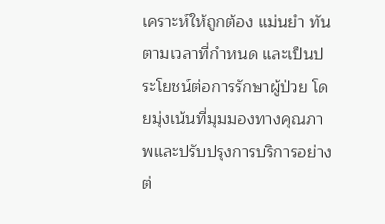เคราะห์ให้ถูกต้อง แม่นยำ ทันตามเวลาที่กำหนด และเป็นประโยชน์ต่อการรักษาผู้ป่วย โดยมุ่งเน้นที่มุมมองทางคุณภาพและปรับปรุงการบริการอย่างต่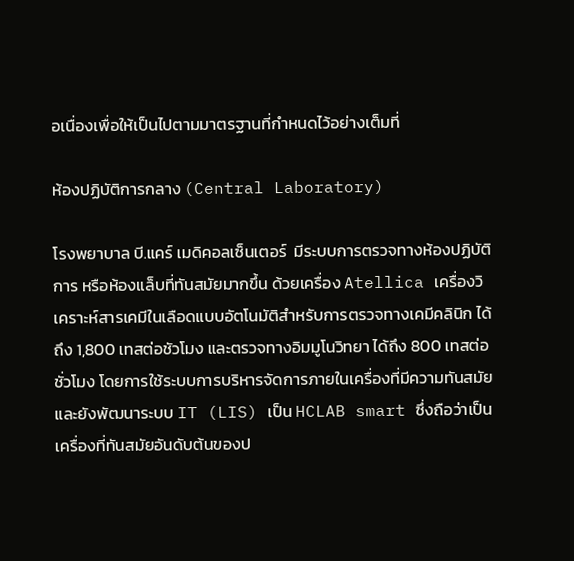อเนื่องเพื่อให้เป็นไปตามมาตรฐานที่กำหนดไว้อย่างเต็มที่

ห้องปฏิบัติการกลาง (Central Laboratory)

โรงพยาบาล บี.แคร์ เมดิคอลเซ็นเตอร์  มีระบบการตรวจทางห้องปฏิบัติการ หรือห้องแล็บที่ทันสมัยมากขึ้น ด้วยเครื่อง Atellica เครื่องวิเคราะห์สารเคมีในเลือดแบบอัตโนมัติสำหรับการตรวจทางเคมีคลินิก ได้ถึง 1,800 เทสต่อชัวโมง และตรวจทางอิมมูโนวิทยา ได้ถึง 800 เทสต่อชั่วโมง โดยการใช้ระบบการบริหารจัดการภายในเครื่องที่มีความทันสมัย และยังพัฒนาระบบ IT (LIS) เป็น HCLAB smart ซึ่งถือว่าเป็นเครื่องที่ทันสมัยอันดับต้นของป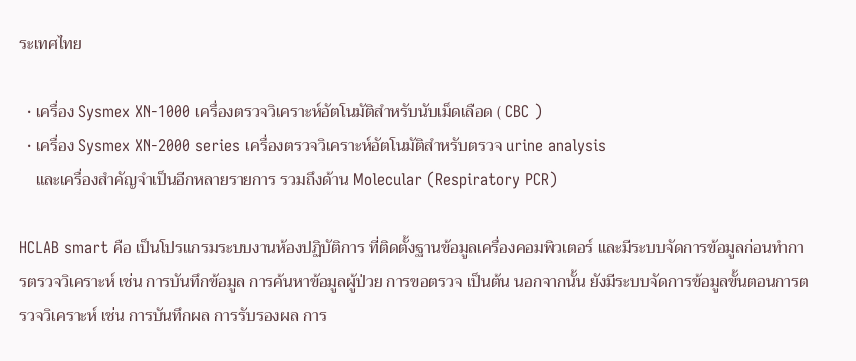ระเทศไทย

  • เครื่อง Sysmex XN-1000 เครื่องตรวจวิเคราะห์อัตโนมัติสำหรับนับเม็ดเลือด ( CBC )
  • เครื่อง Sysmex XN-2000 series เครื่องตรวจวิเคราะห์อัตโนมัติสำหรับตรวจ urine analysis
    และเครื่องสำคัญจำเป็นอีกหลายรายการ รวมถึงด้าน Molecular (Respiratory PCR)

HCLAB smart คือ เป็นโปรแกรมระบบงานห้องปฏิบัติการ ที่ติดตั้งฐานข้อมูลเครื่องคอมพิวเตอร์ และมีระบบจัดการข้อมูลก่อนทำการตรวจวิเคราะห์ เช่น การบันทึกข้อมูล การค้นหาข้อมูลผู้ป่วย การขอตรวจ เป็นต้น นอกจากนั้น ยังมีระบบจัดการข้อมูลขั้นตอนการตรวจวิเคราะห์ เช่น การบันทึกผล การรับรองผล การ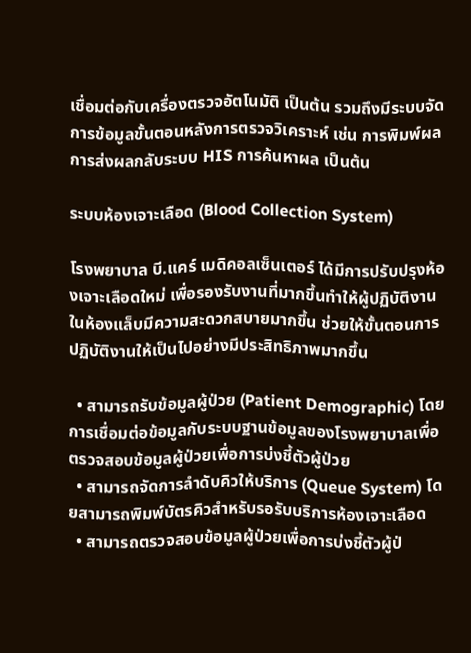เชื่อมต่อกับเครื่องตรวจอัตโนมัติ เป็นต้น รวมถึงมีระบบจัดการข้อมูลขั้นตอนหลังการตรวจวิเคราะห์ เช่น การพิมพ์ผล การส่งผลกลับระบบ HIS การค้นหาผล เป็นต้น

ระบบห้องเจาะเลือด (Blood Collection System)

โรงพยาบาล บี.แคร์ เมดิคอลเซ็นเตอร์ ได้มีการปรับปรุงห้องเจาะเลือดใหม่ เพื่อรองรับงานที่มากขึ้นทำให้ผู้ปฏิบัติงานในห้องแล็บมีความสะดวกสบายมากขึ้น ช่วยให้ขั้นตอนการปฏิบัติงานให้เป็นไปอย่างมีประสิทธิภาพมากขึ้น

  • สามารถรับข้อมูลผู้ป่วย (Patient Demographic) โดยการเชื่อมต่อข้อมูลกับระบบฐานข้อมูลของโรงพยาบาลเพื่อตรวจสอบข้อมูลผู้ป่วยเพื่อการบ่งชี้ตัวผู้ป่วย
  • สามารถจัดการลำดับคิวให้บริการ (Queue System) โดยสามารถพิมพ์บัตรคิวสำหรับรอรับบริการห้องเจาะเลือด
  • สามารถตรวจสอบข้อมูลผู้ป่วยเพื่อการบ่งชี้ตัวผู้ป่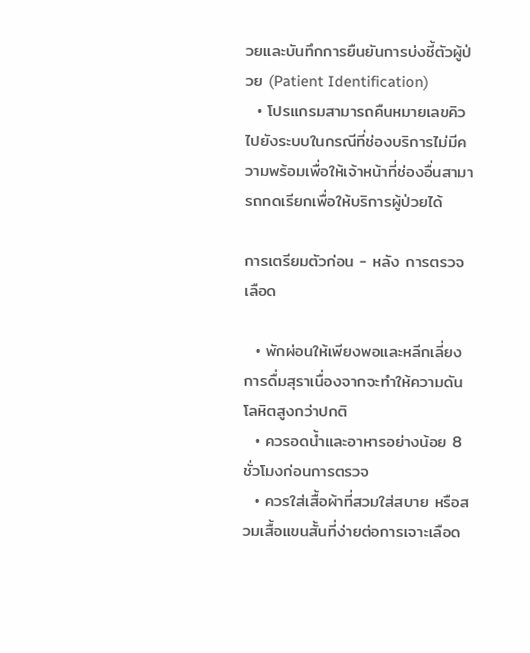วยและบันทึกการยืนยันการบ่งชี้ตัวผู้ป่วย (Patient Identification)
  • โปรแกรมสามารถคืนหมายเลขคิวไปยังระบบในกรณีที่ช่องบริการไม่มีความพร้อมเพื่อให้เจ้าหน้าที่ช่องอื่นสามารถกดเรียกเพื่อให้บริการผู้ป่วยได้

การเตรียมตัวก่อน - หลัง การตรวจเลือด

  • พักผ่อนให้เพียงพอและหลีกเลี่ยงการดื่มสุราเนื่องจากจะทำให้ความดันโลหิตสูงกว่าปกติ
  • ควรอดน้ำและอาหารอย่างน้อย 8 ชั่วโมงก่อนการตรวจ
  • ควรใส่เสื้อผ้าที่สวมใส่สบาย หรือสวมเสื้อแขนสั้นที่ง่ายต่อการเจาะเลือด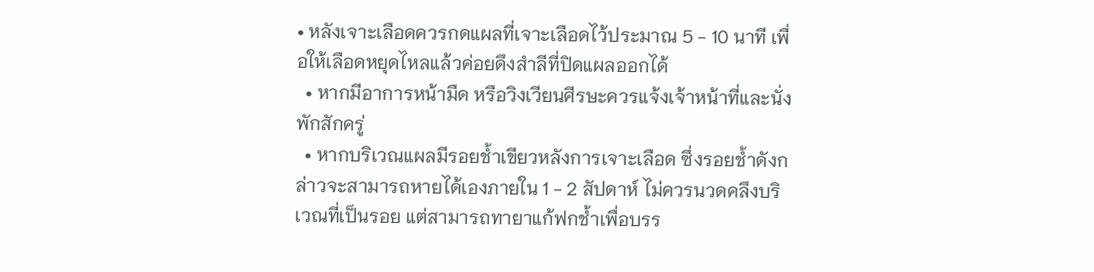• หลังเจาะเลือดควรกดแผลที่เจาะเลือดไว้ประมาณ 5 - 10 นาที เพื่อให้เลือดหยุดไหลแล้วค่อยดึงสำลีที่ปิดแผลออกได้
  • หากมีอาการหน้ามืด หรือวิงเวียนศีรษะควรแจ้งเจ้าหน้าที่และนั่งพักสักครู่
  • หากบริเวณแผลมีรอยช้ำเขียวหลังการเจาะเลือด ซึ่งรอยช้ำดังกล่าวจะสามารถหายได้เองภายใน 1 - 2 สัปดาห์ ไม่ควรนวดคลึงบริเวณที่เป็นรอย แต่สามารถทายาแก้ฟกช้ำเพื่อบรร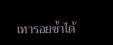เทารอยช้ำได้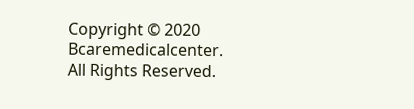Copyright © 2020 Bcaremedicalcenter. All Rights Reserved.